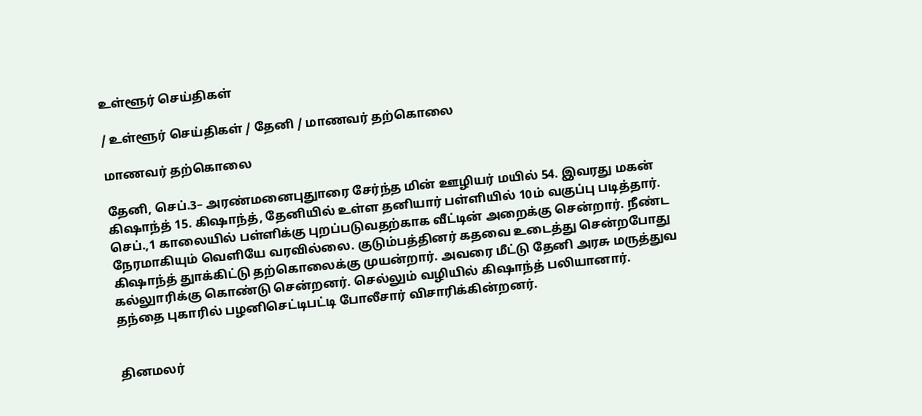உள்ளூர் செய்திகள்

/ உள்ளூர் செய்திகள் / தேனி / மாணவர் தற்கொலை

மாணவர் தற்கொலை

தேனி, செப்.3– அரண்மனைபுதுாரை சேர்ந்த மின் ஊழியர் மயில் 54. இவரது மகன் கிஷாந்த் 15. கிஷாந்த், தேனியில் உள்ள தனியார் பள்ளியில் 10ம் வகுப்பு படித்தார். செப்.,1 காலையில் பள்ளிக்கு புறப்படுவதற்காக வீட்டின் அறைக்கு சென்றார். நீண்ட நேரமாகியும் வெளியே வரவில்லை. குடும்பத்தினர் கதவை உடைத்து சென்றபோது கிஷாந்த் துாக்கிட்டு தற்கொலைக்கு முயன்றார். அவரை மீட்டு தேனி அரசு மருத்துவ கல்லுாரிக்கு கொண்டு சென்றனர். செல்லும் வழியில் கிஷாந்த் பலியானார். தந்தை புகாரில் பழனிசெட்டிபட்டி போலீசார் விசாரிக்கின்றனர்.


தினமலர்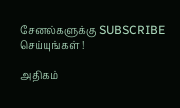சேனல்களுக்கு SUBSCRIBE செய்யுங்கள் !

அதிகம்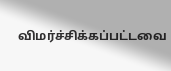விமர்ச்சிக்கப்பட்டவை